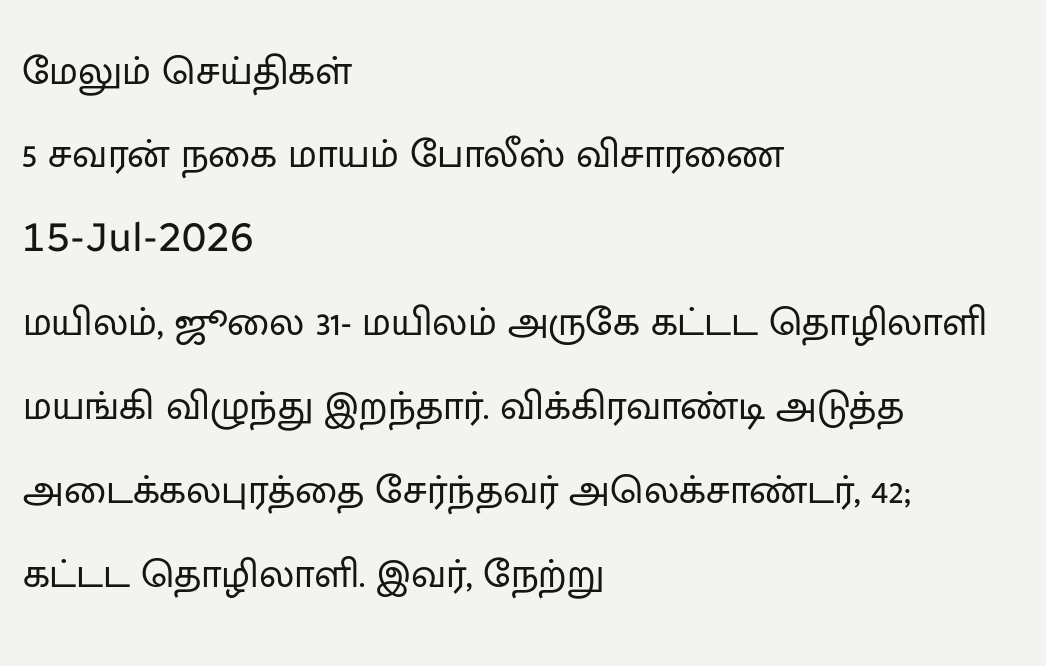மேலும் செய்திகள்
5 சவரன் நகை மாயம் போலீஸ் விசாரணை
15-Jul-2026
மயிலம், ஜூலை 31- மயிலம் அருகே கட்டட தொழிலாளி மயங்கி விழுந்து இறந்தார். விக்கிரவாண்டி அடுத்த அடைக்கலபுரத்தை சேர்ந்தவர் அலெக்சாண்டர், 42; கட்டட தொழிலாளி. இவர், நேற்று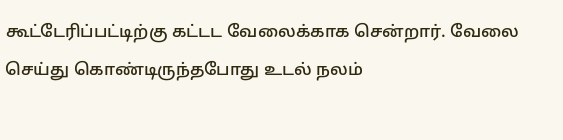கூட்டேரிப்பட்டிற்கு கட்டட வேலைக்காக சென்றார். வேலை செய்து கொண்டிருந்தபோது உடல் நலம்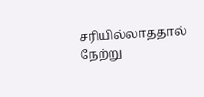சரியில்லாததால் நேற்று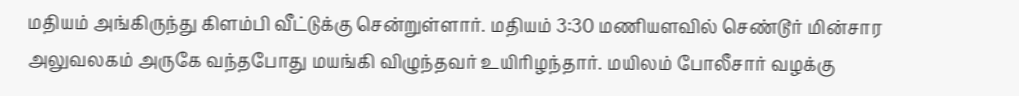மதியம் அங்கிருந்து கிளம்பி வீட்டுக்கு சென்றுள்ளார். மதியம் 3:30 மணியளவில் செண்டூர் மின்சார அலுவலகம் அருகே வந்தபோது மயங்கி விழுந்தவர் உயிரிழந்தார். மயிலம் போலீசார் வழக்கு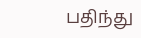பதிந்து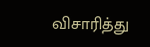விசாரித்து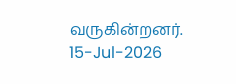வருகின்றனர்.
15-Jul-2026